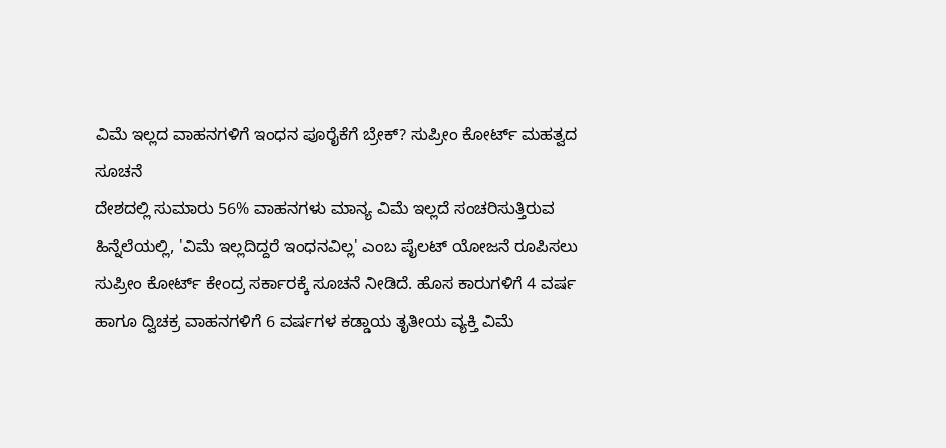ವಿಮೆ ಇಲ್ಲದ ವಾಹನಗಳಿಗೆ ಇಂಧನ ಪೂರೈಕೆಗೆ ಬ್ರೇಕ್? ಸುಪ್ರೀಂ ಕೋರ್ಟ್ ಮಹತ್ವದ ಸೂಚನೆ
ದೇಶದಲ್ಲಿ ಸುಮಾರು 56% ವಾಹನಗಳು ಮಾನ್ಯ ವಿಮೆ ಇಲ್ಲದೆ ಸಂಚರಿಸುತ್ತಿರುವ ಹಿನ್ನೆಲೆಯಲ್ಲಿ, 'ವಿಮೆ ಇಲ್ಲದಿದ್ದರೆ ಇಂಧನವಿಲ್ಲ' ಎಂಬ ಪೈಲಟ್ ಯೋಜನೆ ರೂಪಿಸಲು ಸುಪ್ರೀಂ ಕೋರ್ಟ್ ಕೇಂದ್ರ ಸರ್ಕಾರಕ್ಕೆ ಸೂಚನೆ ನೀಡಿದೆ. ಹೊಸ ಕಾರುಗಳಿಗೆ 4 ವರ್ಷ ಹಾಗೂ ದ್ವಿಚಕ್ರ ವಾಹನಗಳಿಗೆ 6 ವರ್ಷಗಳ ಕಡ್ಡಾಯ ತೃತೀಯ ವ್ಯಕ್ತಿ ವಿಮೆ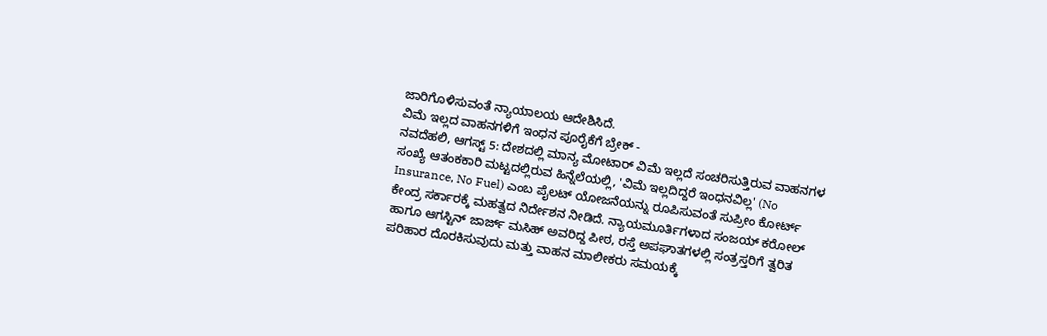ಜಾರಿಗೊಳಿಸುವಂತೆ ನ್ಯಾಯಾಲಯ ಆದೇಶಿಸಿದೆ.
ವಿಮೆ ಇಲ್ಲದ ವಾಹನಗಳಿಗೆ ಇಂಧನ ಪೂರೈಕೆಗೆ ಬ್ರೇಕ್ -
ನವದೆಹಲಿ, ಆಗಸ್ಟ್ 5: ದೇಶದಲ್ಲಿ ಮಾನ್ಯ ಮೋಟಾರ್ ವಿಮೆ ಇಲ್ಲದೆ ಸಂಚರಿಸುತ್ತಿರುವ ವಾಹನಗಳ ಸಂಖ್ಯೆ ಆತಂಕಕಾರಿ ಮಟ್ಟದಲ್ಲಿರುವ ಹಿನ್ನೆಲೆಯಲ್ಲಿ, 'ವಿಮೆ ಇಲ್ಲದಿದ್ದರೆ ಇಂಧನವಿಲ್ಲ' (No Insurance, No Fuel) ಎಂಬ ಪೈಲಟ್ ಯೋಜನೆಯನ್ನು ರೂಪಿಸುವಂತೆ ಸುಪ್ರೀಂ ಕೋರ್ಟ್ ಕೇಂದ್ರ ಸರ್ಕಾರಕ್ಕೆ ಮಹತ್ವದ ನಿರ್ದೇಶನ ನೀಡಿದೆ. ನ್ಯಾಯಮೂರ್ತಿಗಳಾದ ಸಂಜಯ್ ಕರೋಲ್ ಹಾಗೂ ಆಗಸ್ಟಿನ್ ಜಾರ್ಜ್ ಮಸಿಹ್ ಅವರಿದ್ದ ಪೀಠ, ರಸ್ತೆ ಅಪಘಾತಗಳಲ್ಲಿ ಸಂತ್ರಸ್ತರಿಗೆ ತ್ವರಿತ ಪರಿಹಾರ ದೊರಕಿಸುವುದು ಮತ್ತು ವಾಹನ ಮಾಲೀಕರು ಸಮಯಕ್ಕೆ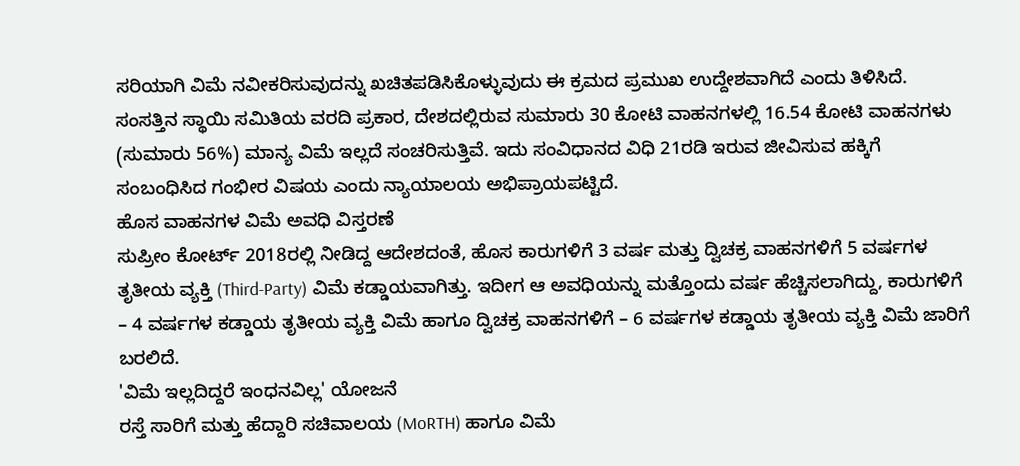ಸರಿಯಾಗಿ ವಿಮೆ ನವೀಕರಿಸುವುದನ್ನು ಖಚಿತಪಡಿಸಿಕೊಳ್ಳುವುದು ಈ ಕ್ರಮದ ಪ್ರಮುಖ ಉದ್ದೇಶವಾಗಿದೆ ಎಂದು ತಿಳಿಸಿದೆ.
ಸಂಸತ್ತಿನ ಸ್ಥಾಯಿ ಸಮಿತಿಯ ವರದಿ ಪ್ರಕಾರ, ದೇಶದಲ್ಲಿರುವ ಸುಮಾರು 30 ಕೋಟಿ ವಾಹನಗಳಲ್ಲಿ 16.54 ಕೋಟಿ ವಾಹನಗಳು (ಸುಮಾರು 56%) ಮಾನ್ಯ ವಿಮೆ ಇಲ್ಲದೆ ಸಂಚರಿಸುತ್ತಿವೆ. ಇದು ಸಂವಿಧಾನದ ವಿಧಿ 21ರಡಿ ಇರುವ ಜೀವಿಸುವ ಹಕ್ಕಿಗೆ ಸಂಬಂಧಿಸಿದ ಗಂಭೀರ ವಿಷಯ ಎಂದು ನ್ಯಾಯಾಲಯ ಅಭಿಪ್ರಾಯಪಟ್ಟಿದೆ.
ಹೊಸ ವಾಹನಗಳ ವಿಮೆ ಅವಧಿ ವಿಸ್ತರಣೆ
ಸುಪ್ರೀಂ ಕೋರ್ಟ್ 2018ರಲ್ಲಿ ನೀಡಿದ್ದ ಆದೇಶದಂತೆ, ಹೊಸ ಕಾರುಗಳಿಗೆ 3 ವರ್ಷ ಮತ್ತು ದ್ವಿಚಕ್ರ ವಾಹನಗಳಿಗೆ 5 ವರ್ಷಗಳ ತೃತೀಯ ವ್ಯಕ್ತಿ (Third-Party) ವಿಮೆ ಕಡ್ಡಾಯವಾಗಿತ್ತು. ಇದೀಗ ಆ ಅವಧಿಯನ್ನು ಮತ್ತೊಂದು ವರ್ಷ ಹೆಚ್ಚಿಸಲಾಗಿದ್ದು, ಕಾರುಗಳಿಗೆ – 4 ವರ್ಷಗಳ ಕಡ್ಡಾಯ ತೃತೀಯ ವ್ಯಕ್ತಿ ವಿಮೆ ಹಾಗೂ ದ್ವಿಚಕ್ರ ವಾಹನಗಳಿಗೆ – 6 ವರ್ಷಗಳ ಕಡ್ಡಾಯ ತೃತೀಯ ವ್ಯಕ್ತಿ ವಿಮೆ ಜಾರಿಗೆ ಬರಲಿದೆ.
'ವಿಮೆ ಇಲ್ಲದಿದ್ದರೆ ಇಂಧನವಿಲ್ಲ' ಯೋಜನೆ
ರಸ್ತೆ ಸಾರಿಗೆ ಮತ್ತು ಹೆದ್ದಾರಿ ಸಚಿವಾಲಯ (MoRTH) ಹಾಗೂ ವಿಮೆ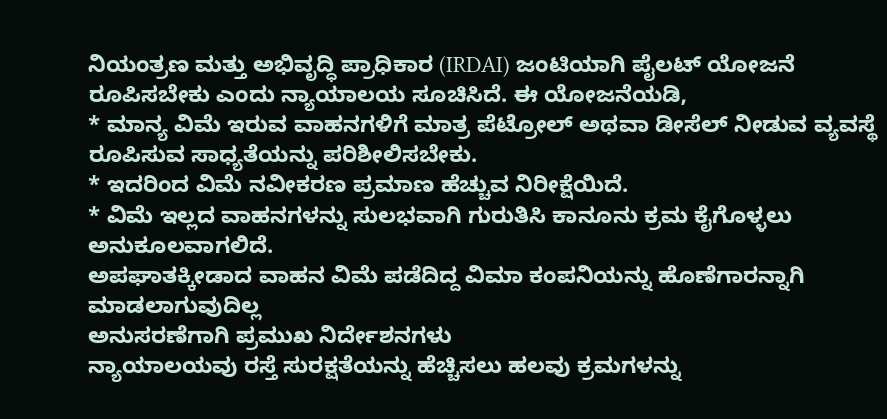ನಿಯಂತ್ರಣ ಮತ್ತು ಅಭಿವೃದ್ಧಿ ಪ್ರಾಧಿಕಾರ (IRDAI) ಜಂಟಿಯಾಗಿ ಪೈಲಟ್ ಯೋಜನೆ ರೂಪಿಸಬೇಕು ಎಂದು ನ್ಯಾಯಾಲಯ ಸೂಚಿಸಿದೆ. ಈ ಯೋಜನೆಯಡಿ,
* ಮಾನ್ಯ ವಿಮೆ ಇರುವ ವಾಹನಗಳಿಗೆ ಮಾತ್ರ ಪೆಟ್ರೋಲ್ ಅಥವಾ ಡೀಸೆಲ್ ನೀಡುವ ವ್ಯವಸ್ಥೆ ರೂಪಿಸುವ ಸಾಧ್ಯತೆಯನ್ನು ಪರಿಶೀಲಿಸಬೇಕು.
* ಇದರಿಂದ ವಿಮೆ ನವೀಕರಣ ಪ್ರಮಾಣ ಹೆಚ್ಚುವ ನಿರೀಕ್ಷೆಯಿದೆ.
* ವಿಮೆ ಇಲ್ಲದ ವಾಹನಗಳನ್ನು ಸುಲಭವಾಗಿ ಗುರುತಿಸಿ ಕಾನೂನು ಕ್ರಮ ಕೈಗೊಳ್ಳಲು ಅನುಕೂಲವಾಗಲಿದೆ.
ಅಪಘಾತಕ್ಕೀಡಾದ ವಾಹನ ವಿಮೆ ಪಡೆದಿದ್ದ ವಿಮಾ ಕಂಪನಿಯನ್ನು ಹೊಣೆಗಾರನ್ನಾಗಿ ಮಾಡಲಾಗುವುದಿಲ್ಲ
ಅನುಸರಣೆಗಾಗಿ ಪ್ರಮುಖ ನಿರ್ದೇಶನಗಳು
ನ್ಯಾಯಾಲಯವು ರಸ್ತೆ ಸುರಕ್ಷತೆಯನ್ನು ಹೆಚ್ಚಿಸಲು ಹಲವು ಕ್ರಮಗಳನ್ನು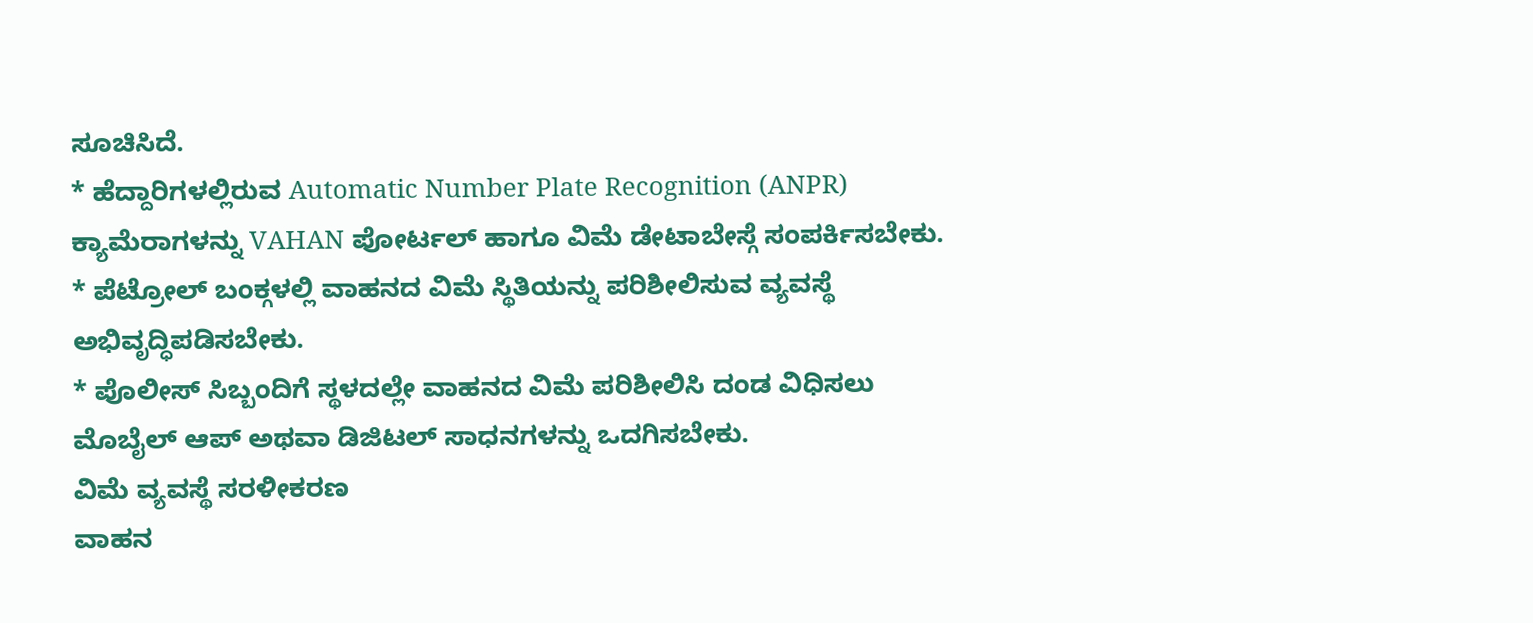ಸೂಚಿಸಿದೆ.
* ಹೆದ್ದಾರಿಗಳಲ್ಲಿರುವ Automatic Number Plate Recognition (ANPR) ಕ್ಯಾಮೆರಾಗಳನ್ನು VAHAN ಪೋರ್ಟಲ್ ಹಾಗೂ ವಿಮೆ ಡೇಟಾಬೇಸ್ಗೆ ಸಂಪರ್ಕಿಸಬೇಕು.
* ಪೆಟ್ರೋಲ್ ಬಂಕ್ಗಳಲ್ಲಿ ವಾಹನದ ವಿಮೆ ಸ್ಥಿತಿಯನ್ನು ಪರಿಶೀಲಿಸುವ ವ್ಯವಸ್ಥೆ ಅಭಿವೃದ್ಧಿಪಡಿಸಬೇಕು.
* ಪೊಲೀಸ್ ಸಿಬ್ಬಂದಿಗೆ ಸ್ಥಳದಲ್ಲೇ ವಾಹನದ ವಿಮೆ ಪರಿಶೀಲಿಸಿ ದಂಡ ವಿಧಿಸಲು ಮೊಬೈಲ್ ಆಪ್ ಅಥವಾ ಡಿಜಿಟಲ್ ಸಾಧನಗಳನ್ನು ಒದಗಿಸಬೇಕು.
ವಿಮೆ ವ್ಯವಸ್ಥೆ ಸರಳೀಕರಣ
ವಾಹನ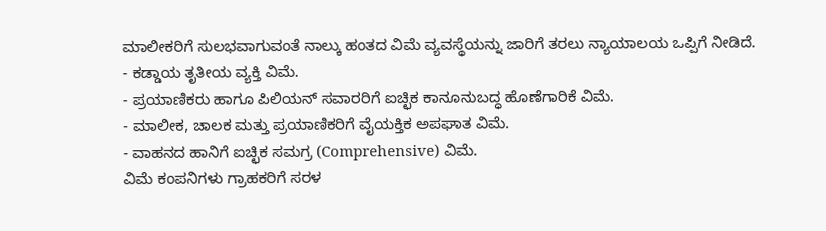ಮಾಲೀಕರಿಗೆ ಸುಲಭವಾಗುವಂತೆ ನಾಲ್ಕು ಹಂತದ ವಿಮೆ ವ್ಯವಸ್ಥೆಯನ್ನು ಜಾರಿಗೆ ತರಲು ನ್ಯಾಯಾಲಯ ಒಪ್ಪಿಗೆ ನೀಡಿದೆ.
- ಕಡ್ಡಾಯ ತೃತೀಯ ವ್ಯಕ್ತಿ ವಿಮೆ.
- ಪ್ರಯಾಣಿಕರು ಹಾಗೂ ಪಿಲಿಯನ್ ಸವಾರರಿಗೆ ಐಚ್ಛಿಕ ಕಾನೂನುಬದ್ಧ ಹೊಣೆಗಾರಿಕೆ ವಿಮೆ.
- ಮಾಲೀಕ, ಚಾಲಕ ಮತ್ತು ಪ್ರಯಾಣಿಕರಿಗೆ ವೈಯಕ್ತಿಕ ಅಪಘಾತ ವಿಮೆ.
- ವಾಹನದ ಹಾನಿಗೆ ಐಚ್ಛಿಕ ಸಮಗ್ರ (Comprehensive) ವಿಮೆ.
ವಿಮೆ ಕಂಪನಿಗಳು ಗ್ರಾಹಕರಿಗೆ ಸರಳ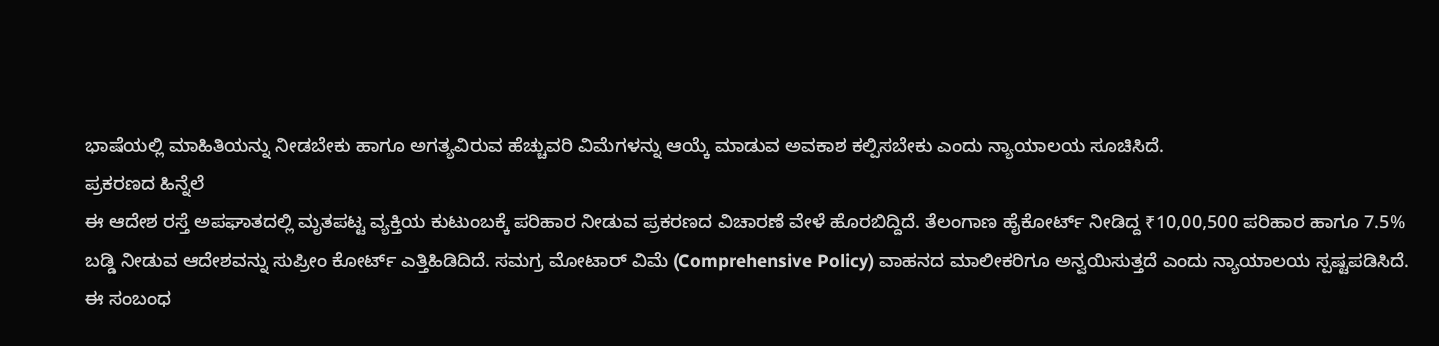ಭಾಷೆಯಲ್ಲಿ ಮಾಹಿತಿಯನ್ನು ನೀಡಬೇಕು ಹಾಗೂ ಅಗತ್ಯವಿರುವ ಹೆಚ್ಚುವರಿ ವಿಮೆಗಳನ್ನು ಆಯ್ಕೆ ಮಾಡುವ ಅವಕಾಶ ಕಲ್ಪಿಸಬೇಕು ಎಂದು ನ್ಯಾಯಾಲಯ ಸೂಚಿಸಿದೆ.
ಪ್ರಕರಣದ ಹಿನ್ನೆಲೆ
ಈ ಆದೇಶ ರಸ್ತೆ ಅಪಘಾತದಲ್ಲಿ ಮೃತಪಟ್ಟ ವ್ಯಕ್ತಿಯ ಕುಟುಂಬಕ್ಕೆ ಪರಿಹಾರ ನೀಡುವ ಪ್ರಕರಣದ ವಿಚಾರಣೆ ವೇಳೆ ಹೊರಬಿದ್ದಿದೆ. ತೆಲಂಗಾಣ ಹೈಕೋರ್ಟ್ ನೀಡಿದ್ದ ₹10,00,500 ಪರಿಹಾರ ಹಾಗೂ 7.5% ಬಡ್ಡಿ ನೀಡುವ ಆದೇಶವನ್ನು ಸುಪ್ರೀಂ ಕೋರ್ಟ್ ಎತ್ತಿಹಿಡಿದಿದೆ. ಸಮಗ್ರ ಮೋಟಾರ್ ವಿಮೆ (Comprehensive Policy) ವಾಹನದ ಮಾಲೀಕರಿಗೂ ಅನ್ವಯಿಸುತ್ತದೆ ಎಂದು ನ್ಯಾಯಾಲಯ ಸ್ಪಷ್ಟಪಡಿಸಿದೆ.
ಈ ಸಂಬಂಧ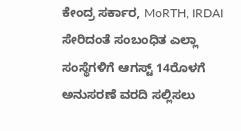ಕೇಂದ್ರ ಸರ್ಕಾರ, MoRTH, IRDAI ಸೇರಿದಂತೆ ಸಂಬಂಧಿತ ಎಲ್ಲಾ ಸಂಸ್ಥೆಗಳಿಗೆ ಆಗಸ್ಟ್ 14ರೊಳಗೆ ಅನುಸರಣೆ ವರದಿ ಸಲ್ಲಿಸಲು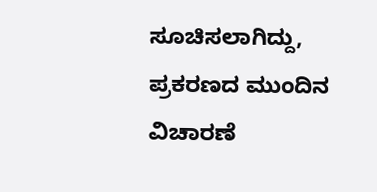ಸೂಚಿಸಲಾಗಿದ್ದು, ಪ್ರಕರಣದ ಮುಂದಿನ ವಿಚಾರಣೆ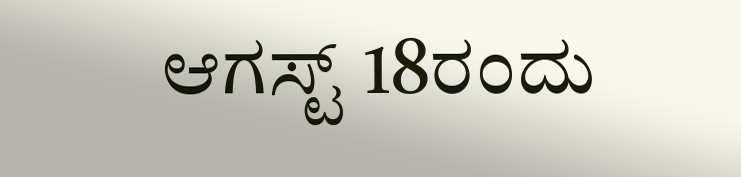ಆಗಸ್ಟ್ 18ರಂದು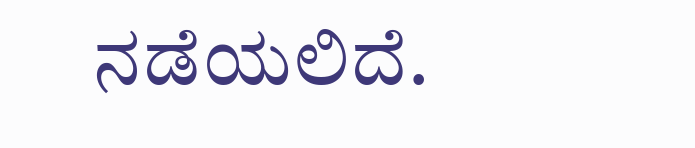ನಡೆಯಲಿದೆ.